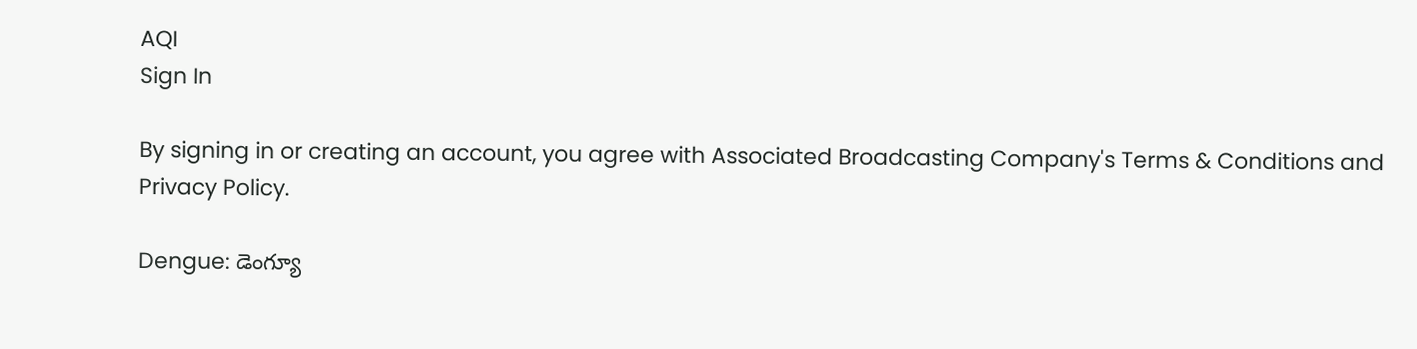AQI
Sign In

By signing in or creating an account, you agree with Associated Broadcasting Company's Terms & Conditions and Privacy Policy.

Dengue: డెంగ్యూ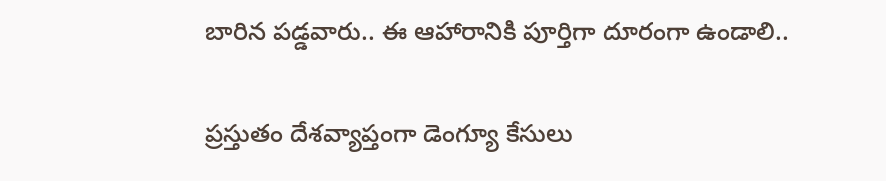బారిన పడ్డవారు.. ఈ ఆహారానికి పూర్తిగా దూరంగా ఉండాలి..

ప్రస్తుతం దేశవ్యాప్తంగా డెంగ్యూ కేసులు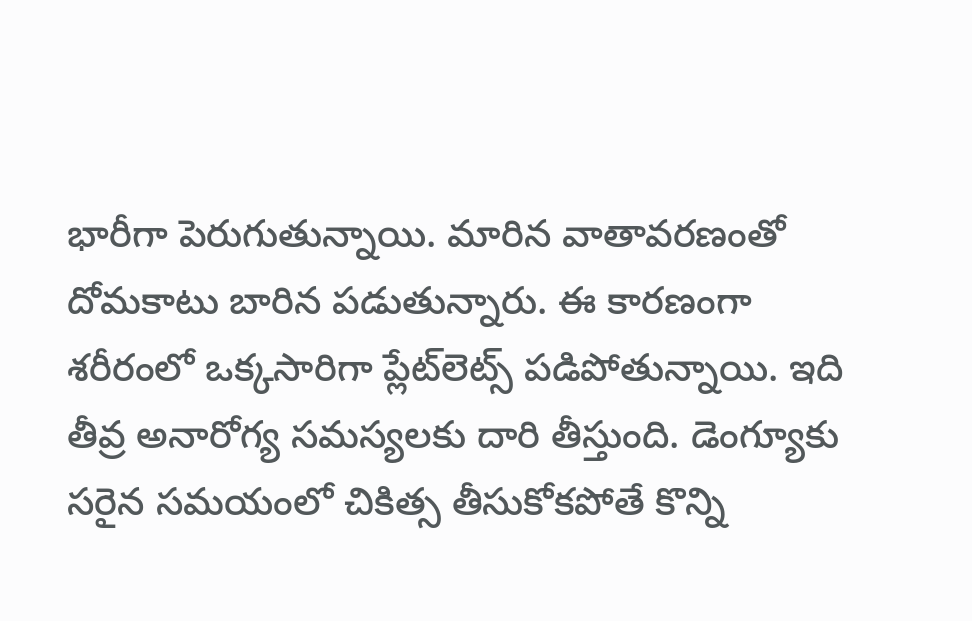భారీగా పెరుగుతున్నాయి. మారిన వాతావరణంతో దోమకాటు బారిన పడుతున్నారు. ఈ కారణంగా శరీరంలో ఒక్కసారిగా ప్లేట్‌లెట్స్‌ పడిపోతున్నాయి. ఇది తీవ్ర అనారోగ్య సమస్యలకు దారి తీస్తుంది. డెంగ్యూకు సరైన సమయంలో చికిత్స తీసుకోకపోతే కొన్ని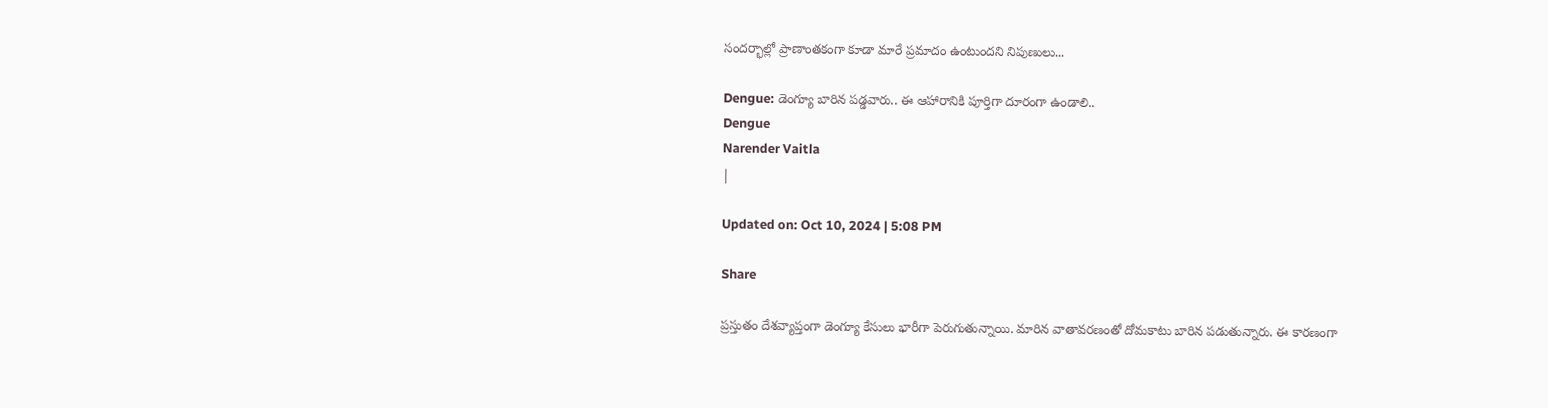సందర్భాల్లో ప్రాణాంతకంగా కూడా మారే ప్రమాదం ఉంటుందని నిపుణులు...

Dengue: డెంగ్యూ బారిన పడ్డవారు.. ఈ ఆహారానికి పూర్తిగా దూరంగా ఉండాలి..
Dengue
Narender Vaitla
|

Updated on: Oct 10, 2024 | 5:08 PM

Share

ప్రస్తుతం దేశవ్యాప్తంగా డెంగ్యూ కేసులు భారీగా పెరుగుతున్నాయి. మారిన వాతావరణంతో దోమకాటు బారిన పడుతున్నారు. ఈ కారణంగా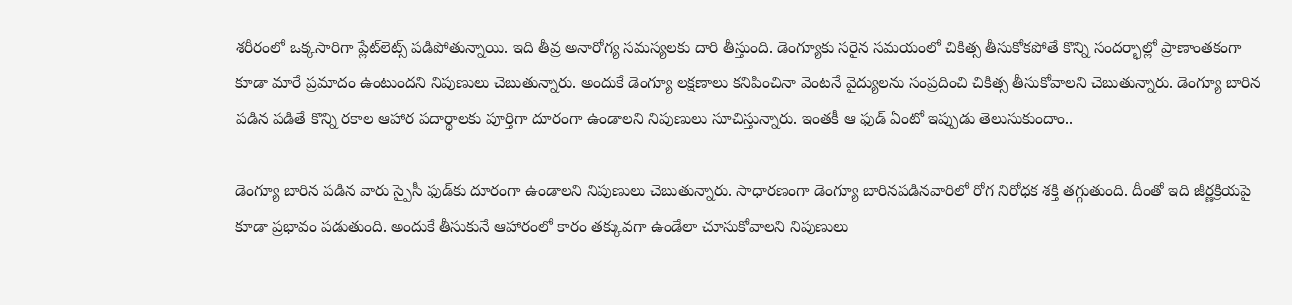శరీరంలో ఒక్కసారిగా ప్లేట్‌లెట్స్‌ పడిపోతున్నాయి. ఇది తీవ్ర అనారోగ్య సమస్యలకు దారి తీస్తుంది. డెంగ్యూకు సరైన సమయంలో చికిత్స తీసుకోకపోతే కొన్ని సందర్భాల్లో ప్రాణాంతకంగా కూడా మారే ప్రమాదం ఉంటుందని నిపుణులు చెబుతున్నారు. అందుకే డెంగ్యూ లక్షణాలు కనిపించినా వెంటనే వైద్యులను సంప్రదించి చికిత్స తీసుకోవాలని చెబుతున్నారు. డెంగ్యూ బారిన పడిన పడితే కొన్ని రకాల ఆహార పదార్థాలకు పూర్తిగా దూరంగా ఉండాలని నిపుణులు సూచిస్తున్నారు. ఇంతకీ ఆ ఫుడ్‌ ఏంటో ఇప్పుడు తెలుసుకుందాం..

డెంగ్యూ బారిన పడిన వారు స్పైసీ ఫుడ్‌కు దూరంగా ఉండాలని నిపుణులు చెబుతున్నారు. సాధారణంగా డెంగ్యూ బారినపడినవారిలో రోగ నిరోధక శక్తి తగ్గుతుంది. దీంతో ఇది జీర్ణక్రియపై కూడా ప్రభావం పడుతుంది. అందుకే తీసుకునే ఆహారంలో కారం తక్కువగా ఉండేలా చూసుకోవాలని నిపుణులు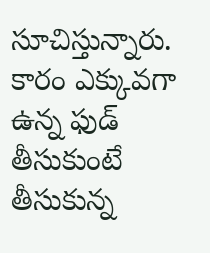సూచిస్తున్నారు. కారం ఎక్కువగా ఉన్న ఫుడ్‌ తీసుకుంటే తీసుకున్న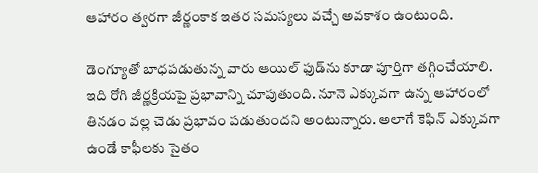ఆహారం త్వరగా జీర్ణంకాక ఇతర సమస్యలు వచ్చే అవకాశం ఉంటుంది.

డెంగ్యూతో బాధపడుతున్న వారు ఆయిల్‌ ఫుడ్‌ను కూడా పూర్తిగా తగ్గించేయాలి. ఇది రోగి జీర్ణక్రియపై ప్రభావాన్ని చూపుతుంది. నూనె ఎక్కువగా ఉన్న ఆహారంలో తినడం వల్ల చెడు ప్రభావం పడుతుందని అంటున్నారు. అలాగే కెఫిన్‌ ఎక్కువగా ఉండే కాఫీలకు సైతం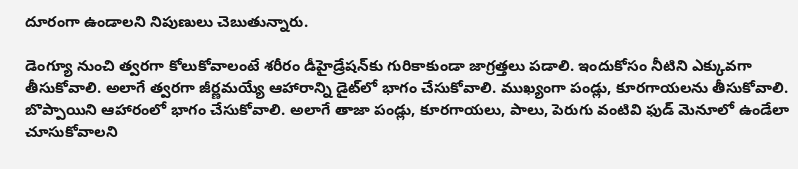దూరంగా ఉండాలని నిపుణులు చెబుతున్నారు.

డెంగ్యూ నుంచి త్వరగా కోలుకోవాలంటే శరీరం డీహైడ్రేషన్‌కు గురికాకుండా జాగ్రత్తలు పడాలి. ఇందుకోసం నీటిని ఎక్కువగా తీసుకోవాలి. అలాగే త్వరగా జీర్ణమయ్యే ఆహారాన్ని డైట్‌లో భాగం చేసుకోవాలి. ముఖ్యంగా పండ్లు, కూరగాయలను తీసుకోవాలి. బొప్పాయిని ఆహారంలో భాగం చేసుకోవాలి. అలాగే తాజా పండ్లు, కూరగాయలు, పాలు, పెరుగు వంటివి ఫుడ్‌ మెనూలో ఉండేలా చూసుకోవాలని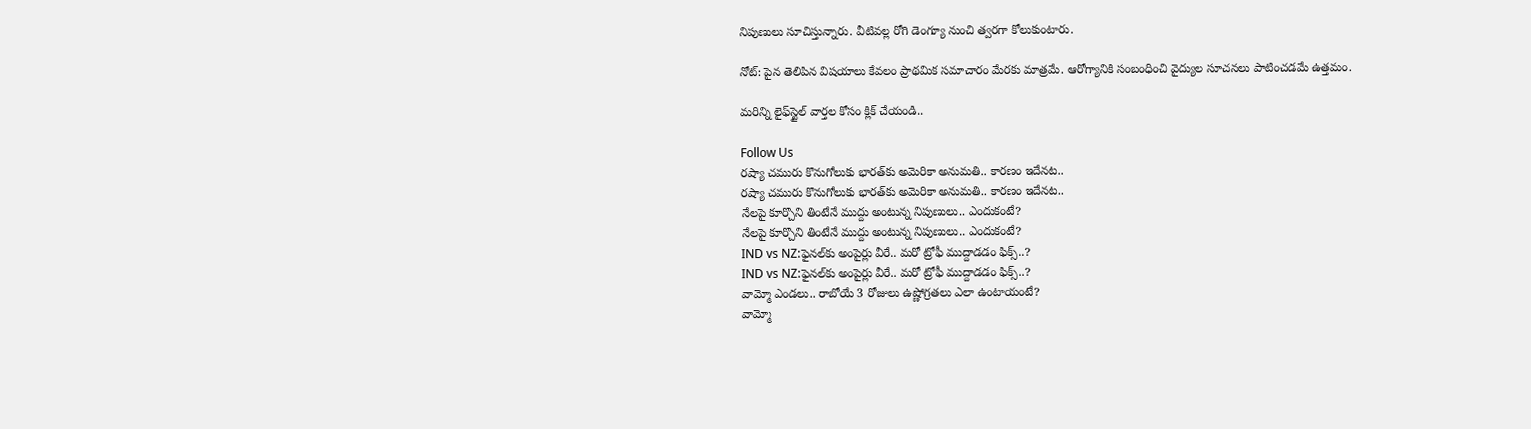నిపుణులు సూచిస్తున్నారు. వీటివల్ల రోగి డెంగ్యూ నుంచి త్వరగా కోలుకుంటారు.

నోట్‌: పైన తెలిపిన విషయాలు కేవలం ప్రాథమిక సమాచారం మేరకు మాత్రమే. ఆరోగ్యానికి సంబంధించి వైద్యుల సూచనలు పాటించడమే ఉత్తమం.

మరిన్ని లైఫ్‌స్టైల్‌ వార్తల కోసం క్లిక్‌ చేయండి..

Follow Us
రష్యా చమురు కొనుగోలుకు భారత్‌కు అమెరికా అనుమతి.. కారణం ఇదేనట..
రష్యా చమురు కొనుగోలుకు భారత్‌కు అమెరికా అనుమతి.. కారణం ఇదేనట..
నేలపై కూర్చొని తింటేనే ముద్దు అంటున్న నిపుణులు.. ఎందుకంటే?
నేలపై కూర్చొని తింటేనే ముద్దు అంటున్న నిపుణులు.. ఎందుకంటే?
IND vs NZ:ఫైనల్‌కు అంపైర్లు వీరే.. మరో ట్రోఫీ ముద్దాడడం ఫిక్స్..?
IND vs NZ:ఫైనల్‌కు అంపైర్లు వీరే.. మరో ట్రోఫీ ముద్దాడడం ఫిక్స్..?
వామ్మో ఎండలు.. రాబోయే 3 రోజులు ఉష్ణోగ్రతలు ఎలా ఉంటాయంటే?
వామ్మో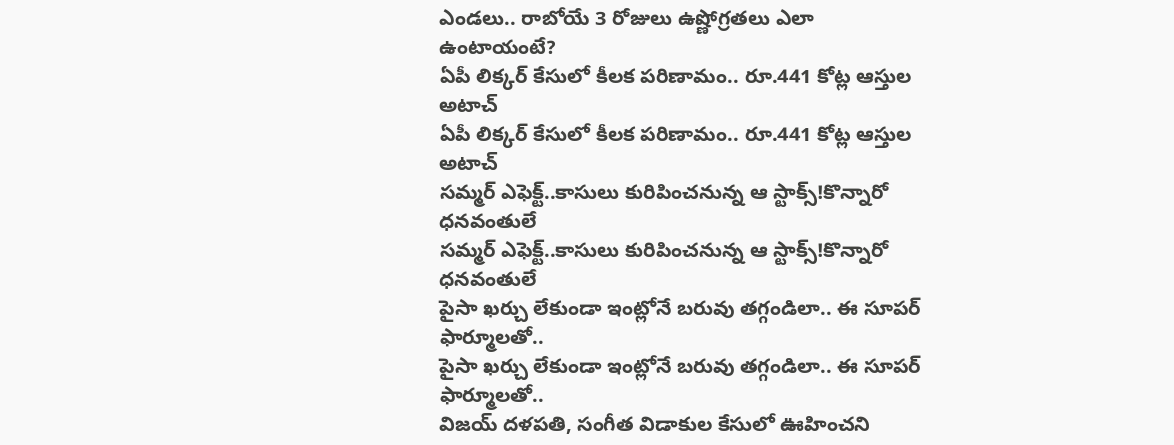ఎండలు.. రాబోయే 3 రోజులు ఉష్ణోగ్రతలు ఎలా ఉంటాయంటే?
ఏపీ లిక్కర్ కేసులో కీలక పరిణామం.. రూ.441 కోట్ల ఆస్తుల అటాచ్
ఏపీ లిక్కర్ కేసులో కీలక పరిణామం.. రూ.441 కోట్ల ఆస్తుల అటాచ్
సమ్మర్ ఎఫెక్ట్..కాసులు కురిపించనున్న ఆ స్టాక్స్!కొన్నారో ధనవంతులే
సమ్మర్ ఎఫెక్ట్..కాసులు కురిపించనున్న ఆ స్టాక్స్!కొన్నారో ధనవంతులే
పైసా ఖర్చు లేకుండా ఇంట్లోనే బరువు తగ్గండిలా.. ఈ సూపర్ ఫార్మూలతో..
పైసా ఖర్చు లేకుండా ఇంట్లోనే బరువు తగ్గండిలా.. ఈ సూపర్ ఫార్మూలతో..
విజయ్ దళపతి, సంగీత విడాకుల కేసులో ఊహించని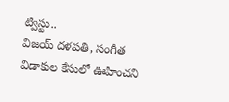ట్విస్టు..
విజయ్ దళపతి, సంగీత విడాకుల కేసులో ఊహించని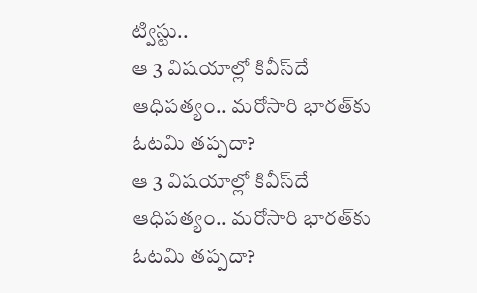ట్విస్టు..
ఆ 3 విషయాల్లో కివీస్‌దే ఆధిపత్యం.. మరోసారి భారత్‌కు ఓటమి తప్పదా?
ఆ 3 విషయాల్లో కివీస్‌దే ఆధిపత్యం.. మరోసారి భారత్‌కు ఓటమి తప్పదా?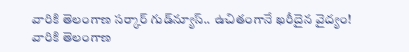వారికి తెలంగాణ సర్కార్ గుడ్‌న్యూస్.. ఉచితంగానే ఖరీదైన వైద్యం!
వారికి తెలంగాణ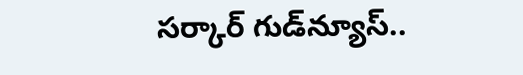సర్కార్ గుడ్‌న్యూస్..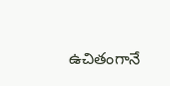ఉచితంగానే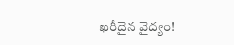ఖరీదైన వైద్యం!